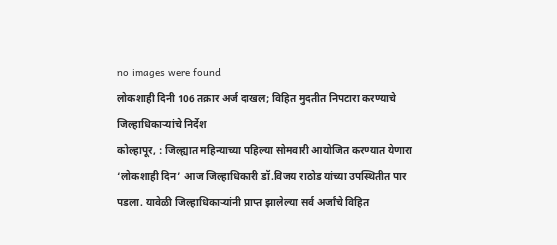no images were found
लोकशाही दिनी 106 तक्रार अर्ज दाखल; विहित मुदतीत निपटारा करण्याचे जिल्हाधिकाऱ्यांचे निर्देश
कोल्हापूर, : जिल्ह्यात महिन्याच्या पहिल्या सोमवारी आयोजित करण्यात येणारा ‘लोकशाही दिन’ आज जिल्हाधिकारी डॉ.विजय राठोड यांच्या उपस्थितीत पार पडला. यावेळी जिल्हाधिकाऱ्यांनी प्राप्त झालेल्या सर्व अर्जांचे विहित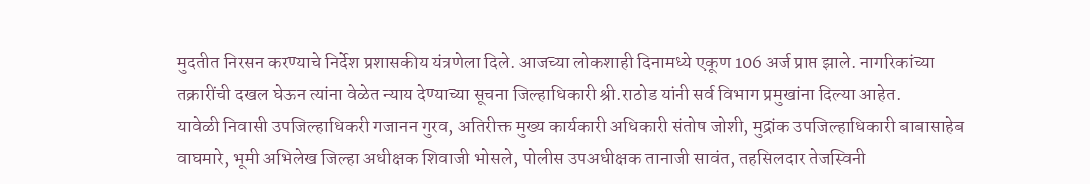मुदतीत निरसन करण्याचे निर्देश प्रशासकीय यंत्रणेला दिले. आजच्या लोकशाही दिनामध्ये एकूण 106 अर्ज प्राप्त झाले. नागरिकांच्या तक्रारींची दखल घेऊन त्यांना वेळेत न्याय देण्याच्या सूचना जिल्हाधिकारी श्री.राठोड यांनी सर्व विभाग प्रमुखांना दिल्या आहेत.
यावेळी निवासी उपजिल्हाधिकरी गजानन गुरव, अतिरीक्त मुख्य कार्यकारी अधिकारी संतोष जोशी, मुद्रांक उपजिल्हाधिकारी बाबासाहेब वाघमारे, भूमी अभिलेख जिल्हा अधीक्षक शिवाजी भोसले, पोलीस उपअधीक्षक तानाजी सावंत, तहसिलदार तेजस्विनी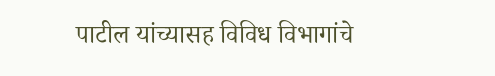पाटील यांच्यासह विविध विभागांचे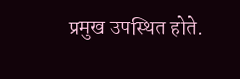प्रमुख उपस्थित होते.